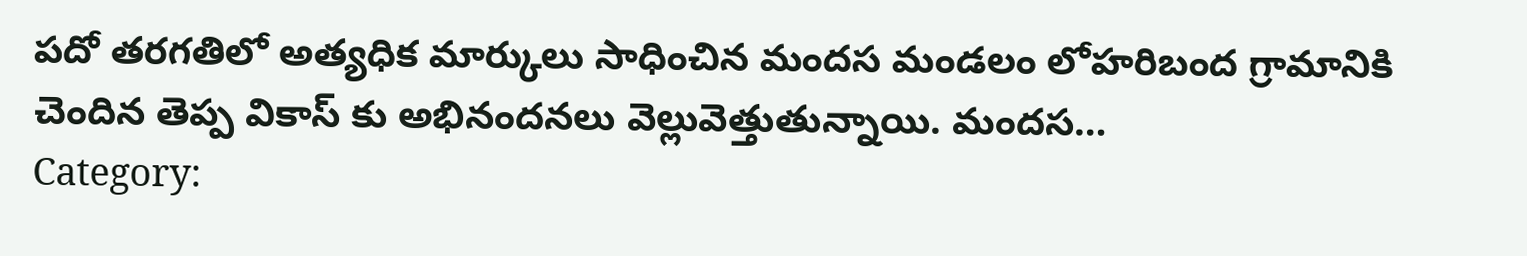పదో తరగతిలో అత్యధిక మార్కులు సాధించిన మందస మండలం లోహరిబంద గ్రామానికి చెందిన తెప్ప వికాస్ కు అభినందనలు వెల్లువెత్తుతున్నాయి. మందస…
Category: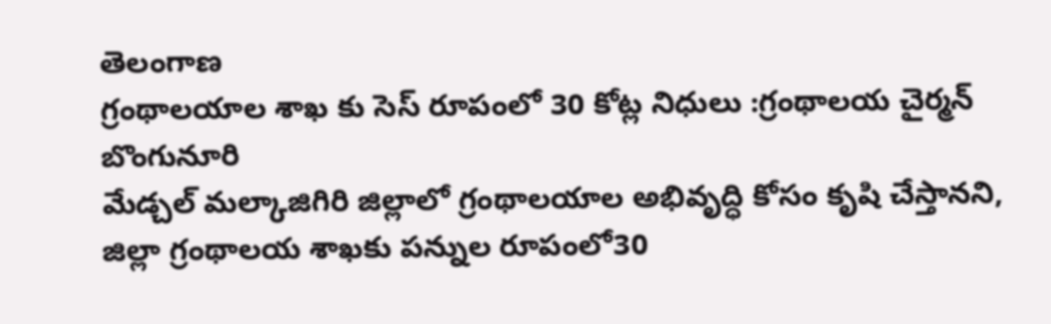తెలంగాణ
గ్రంథాలయాల శాఖ కు సెస్ రూపంలో 30 కోట్ల నిధులు :గ్రంథాలయ చైర్మన్ బొంగునూరి
మేడ్చల్ మల్కాజిగిరి జిల్లాలో గ్రంథాలయాల అభివృద్ధి కోసం కృషి చేస్తానని, జిల్లా గ్రంథాలయ శాఖకు పన్నుల రూపంలో30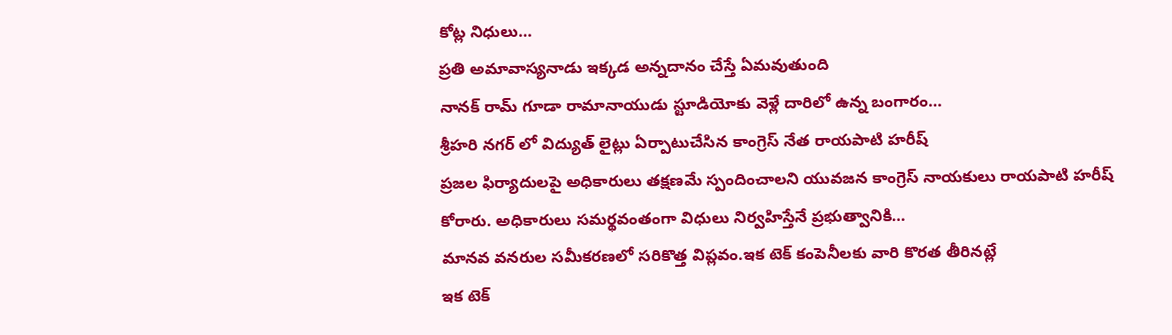కోట్ల నిధులు…
ప్రతి అమావాస్యనాడు ఇక్కడ అన్నదానం చేస్తే ఏమవుతుంది
నానక్ రామ్ గూడా రామానాయుడు స్టూడియోకు వెళ్లే దారిలో ఉన్న బంగారం…
శ్రీహరి నగర్ లో విద్యుత్ లైట్లు ఏర్పాటుచేసిన కాంగ్రెస్ నేత రాయపాటి హరీష్
ప్రజల ఫిర్యాదులపై అధికారులు తక్షణమే స్పందించాలని యువజన కాంగ్రెస్ నాయకులు రాయపాటి హరీష్ కోరారు. అధికారులు సమర్థవంతంగా విధులు నిర్వహిస్తేనే ప్రభుత్వానికి…
మానవ వనరుల సమీకరణలో సరికొత్త విప్లవం.ఇక టెక్ కంపెనీలకు వారి కొరత తీరినట్లే
ఇక టెక్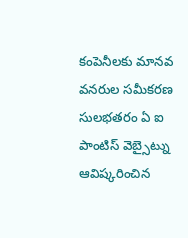కంపెనీలకు మానవ వనరుల సమీకరణ సులభతరం ఏ ఐ పాంటిస్ వెబ్సైట్ను ఆవిష్కరించిన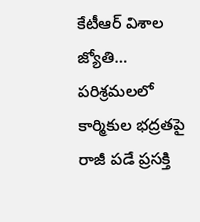కేటీఆర్ విశాల జ్యోతి…
పరిశ్రమలలో కార్మికుల భద్రతపై రాజీ పడే ప్రసక్తి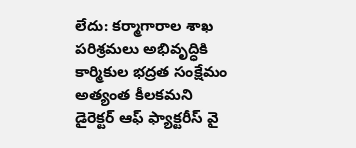లేదు: కర్మాగారాల శాఖ
పరిశ్రమలు అభివృద్ధికి కార్మికుల భద్రత సంక్షేమం అత్యంత కీలకమని డైరెక్టర్ ఆఫ్ ఫ్యాక్టరీస్ వై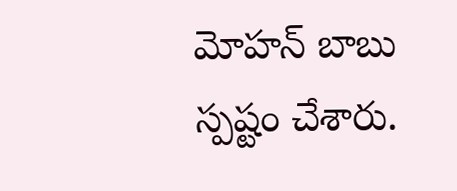మోహన్ బాబు స్పష్టం చేశారు.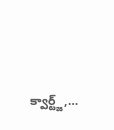క్వార్ట్జ్,…